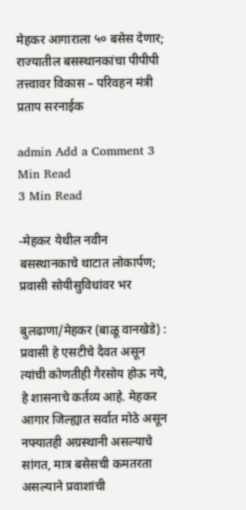मेहकर आगाराला ५० बसेस देणार; राज्यातील बसस्थानकांचा पीपीपी तत्त्वावर विकास – परिवहन मंत्री प्रताप सरनाईक

admin Add a Comment 3 Min Read
3 Min Read

-मेहकर येथील नवीन बसस्थानकाचे थाटात लोकार्पण; प्रवासी सोयीसुविधांवर भर

बुलढाणा/मेहकर (बाळू वानखेडे) : प्रवासी हे एसटीचे दैवत असून त्यांची कोणतीही गैरसोय होऊ नये, हे शासनाचे कर्तव्य आहे. मेहकर आगार जिल्ह्यात सर्वात मोठे असून नफ्यातही अग्रस्थानी असल्याचे सांगत, मात्र बसेसची कमतरता असल्याने प्रवाशांची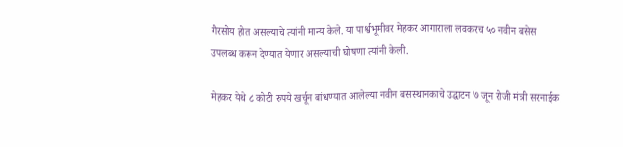गैरसोय होत असल्याचे त्यांनी मान्य केले. या पार्श्वभूमीवर मेहकर आगाराला लवकरच ५० नवीन बसेस उपलब्ध करून देण्यात येणार असल्याची घोषणा त्यांनी केली.

मेहकर येथे ८ कोटी रुपये खर्चून बांधण्यात आलेल्या नवीन बसस्थानकाचे उद्घाटन ७ जून रोजी मंत्री सरनाईक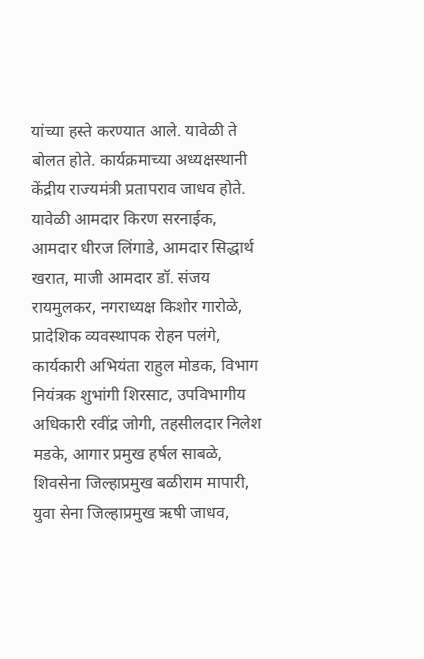यांच्या हस्ते करण्यात आले. यावेळी ते बोलत होते. कार्यक्रमाच्या अध्यक्षस्थानी केंद्रीय राज्यमंत्री प्रतापराव जाधव होते. यावेळी आमदार किरण सरनाईक, आमदार धीरज लिंगाडे, आमदार सिद्धार्थ खरात, माजी आमदार डॉ. संजय रायमुलकर, नगराध्यक्ष किशोर गारोळे, प्रादेशिक व्यवस्थापक रोहन पलंगे, कार्यकारी अभियंता राहुल मोडक, विभाग नियंत्रक शुभांगी शिरसाट, उपविभागीय अधिकारी रवींद्र जोगी, तहसीलदार निलेश मडके, आगार प्रमुख हर्षल साबळे, शिवसेना जिल्हाप्रमुख बळीराम मापारी, युवा सेना जिल्हाप्रमुख ऋषी जाधव,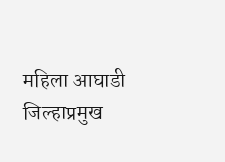महिला आघाडी जिल्हाप्रमुख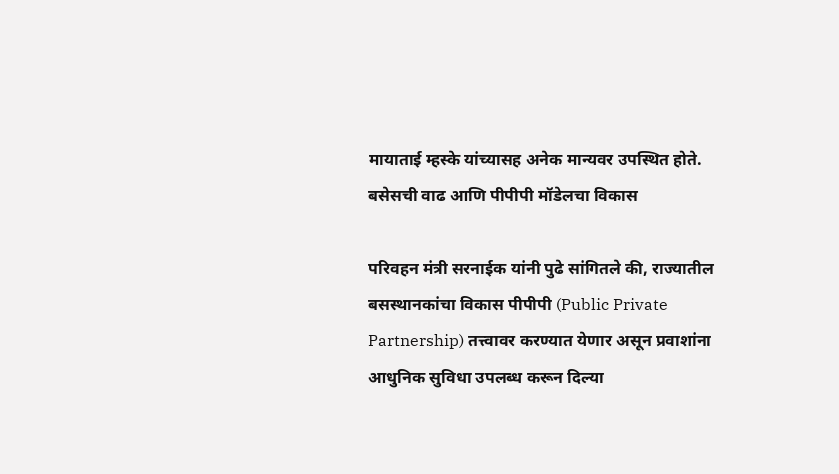मायाताई म्हस्के यांच्यासह अनेक मान्यवर उपस्थित होते. बसेसची वाढ आणि पीपीपी मॉडेलचा विकास

परिवहन मंत्री सरनाईक यांनी पुढे सांगितले की, राज्यातील बसस्थानकांचा विकास पीपीपी (Public Private Partnership) तत्त्वावर करण्यात येणार असून प्रवाशांना आधुनिक सुविधा उपलब्ध करून दिल्या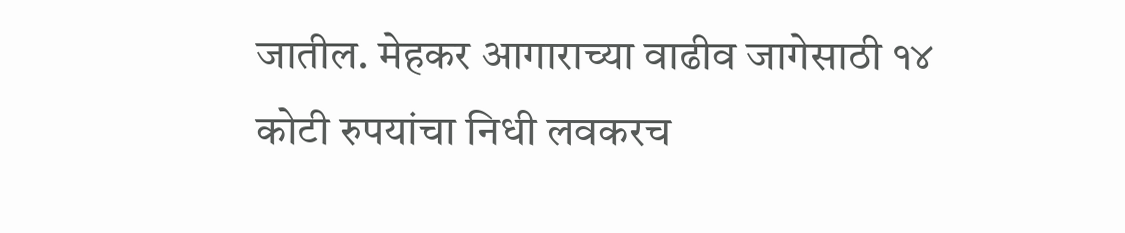जातील. मेहकर आगाराच्या वाढीव जागेसाठी १४ कोटी रुपयांचा निधी लवकरच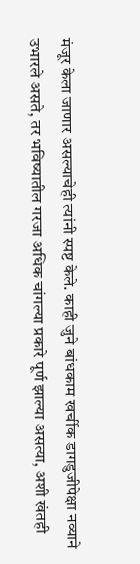मंजूर केला जाणार असल्याचेही त्यांनी स्पष्ट केले. काही जुने बांधकाम खर्चीक डागडुजीपेक्षा नव्याने उभारले असते, तर भविष्यातील गरजा अधिक चांगल्या प्रकारे पूर्ण झाल्या असत्या, अशी खंतही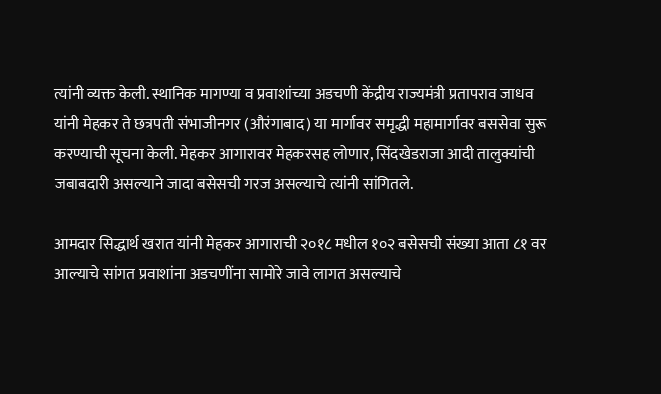त्यांनी व्यक्त केली. स्थानिक मागण्या व प्रवाशांच्या अडचणी केंद्रीय राज्यमंत्री प्रतापराव जाधव यांनी मेहकर ते छत्रपती संभाजीनगर (औरंगाबाद) या मार्गावर समृद्धी महामार्गावर बससेवा सुरू करण्याची सूचना केली. मेहकर आगारावर मेहकरसह लोणार, सिंदखेडराजा आदी तालुक्यांची जबाबदारी असल्याने जादा बसेसची गरज असल्याचे त्यांनी सांगितले.

आमदार सिद्धार्थ खरात यांनी मेहकर आगाराची २०१८ मधील १०२ बसेसची संख्या आता ८१ वर आल्याचे सांगत प्रवाशांना अडचणींना सामोरे जावे लागत असल्याचे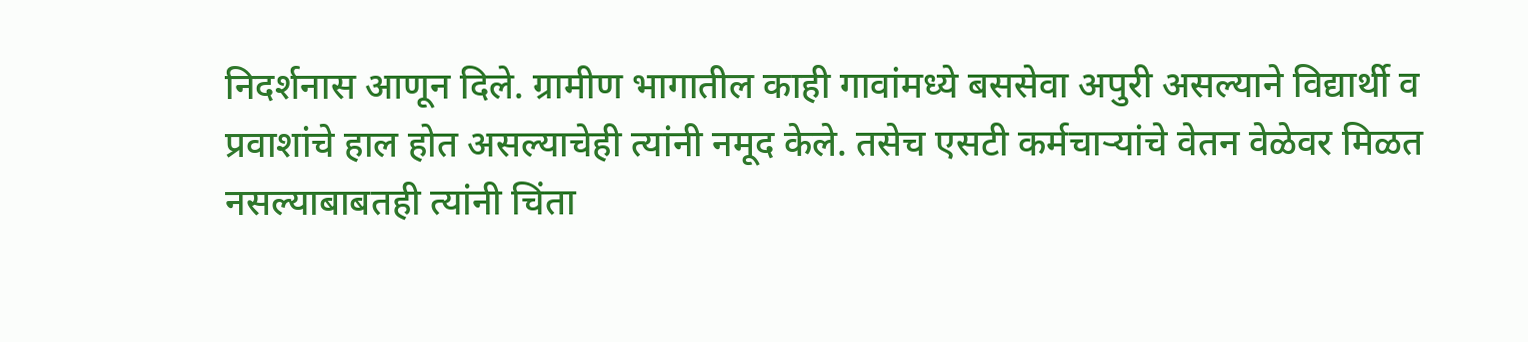निदर्शनास आणून दिले. ग्रामीण भागातील काही गावांमध्ये बससेवा अपुरी असल्याने विद्यार्थी व प्रवाशांचे हाल होत असल्याचेही त्यांनी नमूद केले. तसेच एसटी कर्मचाऱ्यांचे वेतन वेळेवर मिळत नसल्याबाबतही त्यांनी चिंता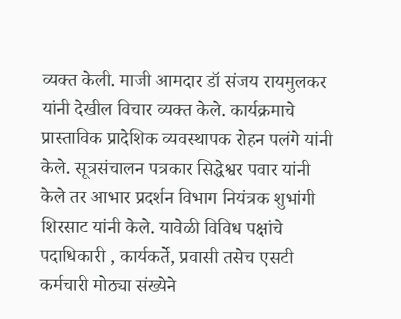व्यक्त केली. माजी आमदार डॉ संजय रायमुलकर यांनी देखील विचार व्यक्त केले. कार्यक्रमाचे प्रास्ताविक प्रादेशिक व्यवस्थापक रोहन पलंगे यांनी केले. सूत्रसंचालन पत्रकार सिद्धेश्वर पवार यांनी केले तर आभार प्रदर्शन विभाग नियंत्रक शुभांगी शिरसाट यांनी केले. यावेळी विविध पक्षांचे पदाधिकारी , कार्यकर्ते, प्रवासी तसेच एसटी कर्मचारी मोठ्या संख्येने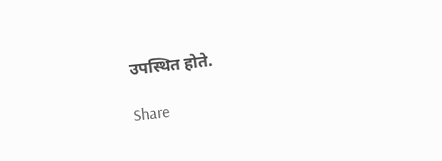उपस्थित होते.

Share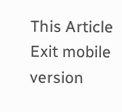This Article
Exit mobile version